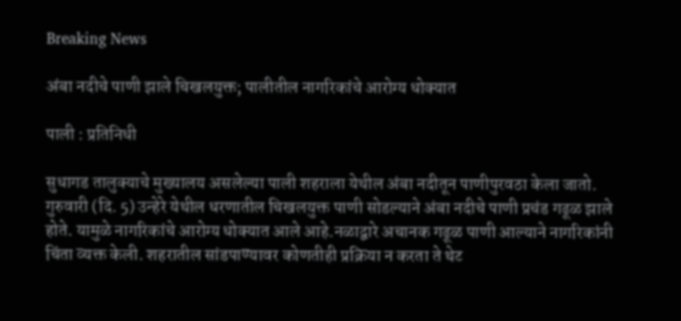Breaking News

अंबा नदीचे पाणी झाले चिखलयुक्त; पालीतील नागरिकांचे आरोग्य धोक्यात

पाली : प्रतिनिधी

सुधागड तालुक्याचे मुख्यालय असलेल्या पाली शहराला येथील अंबा नदीतून पाणीपुरवठा केला जातो.  गुरुवारी (दि. 5) उन्हेरे येथील धरणातील चिखलयुक्त पाणी सोडल्याने अंबा नदीचे पाणी प्रचंड गढूळ झाले होते. यामुळे नागरिकांचे आरोग्य धोक्यात आले आहे.नळाद्वारे अचानक गढूळ पाणी आल्याने नागरिकांनी चिंता व्यक्त केली. शहरातील सांडपाण्यावर कोणतीही प्रक्रिया न करता ते थेट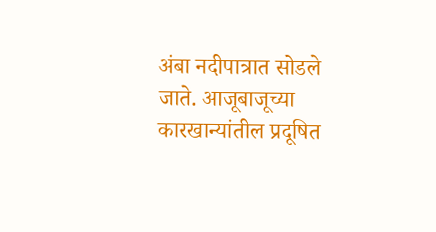अंबा नदीपात्रात सोडले जाते. आजूबाजूच्या कारखान्यांतील प्रदूषित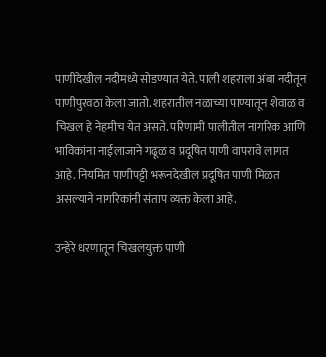पाणीदेखील नदीमध्ये सोडण्यात येते. पाली शहराला अंबा नदीतून पाणीपुरवठा केला जातो. शहरातील नळाच्या पाण्यातून शेवाळ व चिखल हे नेहमीच येत असते. परिणामी पालीतील नागरिक आणि भाविकांना नाईलाजाने गढूळ व प्रदूषित पाणी वापरावे लागत आहे. नियमित पाणीपट्टी भरूनदेखील प्रदूषित पाणी मिळत असल्याने नागरिकांनी संताप व्यक्त केला आहे.

उन्हेरे धरणातून चिखलयुक्त पाणी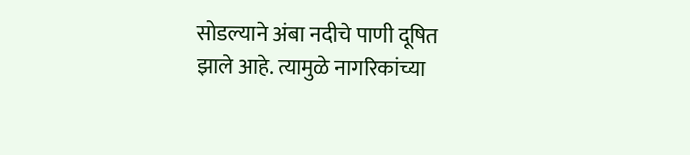सोडल्याने अंबा नदीचे पाणी दूषित झाले आहे. त्यामुळे नागरिकांच्या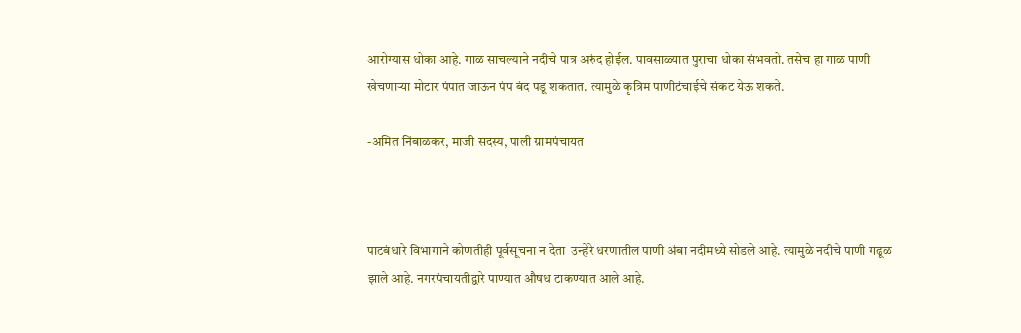आरोग्यास धोका आहे. गाळ साचल्याने नदीचे पात्र अरुंद होईल. पावसाळ्यात पुराचा धोका संभवतो. तसेच हा गाळ पाणी खेचणार्‍या मोटार पंपात जाऊन पंप बंद पडू शकतात. त्यामुळे कृत्रिम पाणीटंचाईचे संकट येऊ शकते.

-अमित निंबाळकर, माजी सदस्य, पाली ग्रामपंचायत



पाटबंधारे विभागाने कोणतीही पूर्वसूचना न देता  उन्हेरे धरणातील पाणी अंबा नदीमध्ये सोडले आहे. त्यामुळे नदीचे पाणी गढूळ झाले आहे. नगरपंचायतीद्वारे पाण्यात औषध टाकण्यात आले आहे.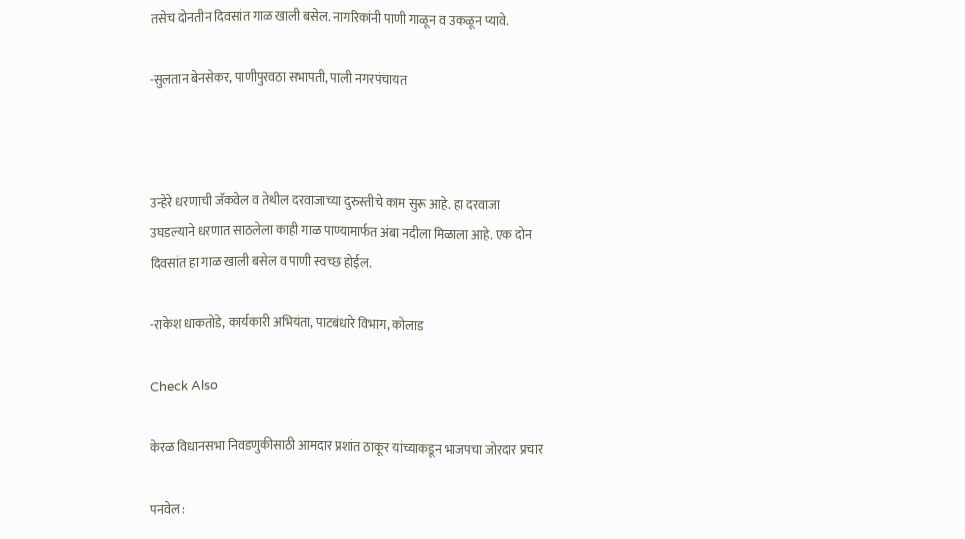तसेच दोनतीन दिवसांत गाळ खाली बसेल. नागरिकांनी पाणी गाळून व उकळून प्यावे.

-सुलतान बेनसेकर, पाणीपुरवठा सभापती, पाली नगरपंचायत



उन्हेरे धरणाची जॅकवेल व तेथील दरवाजाच्या दुरुस्तीचे काम सुरू आहे. हा दरवाजा उघडल्याने धरणात साठलेला काही गाळ पाण्यामार्फत अंबा नदीला मिळाला आहे. एक दोन दिवसांत हा गाळ खाली बसेल व पाणी स्वच्छ होईल.

-राकेश धाकतोडे, कार्यकारी अभियंता, पाटबंधारे विभाग, कोलाड

Check Also

केरळ विधानसभा निवडणुकीसाठी आमदार प्रशांत ठाकूर यांच्याकडून भाजपचा जोरदार प्रचार

पनवेल :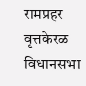रामप्रहर वृत्तकेरळ विधानसभा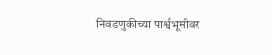निवडणुकीच्या पार्श्वभूमीवर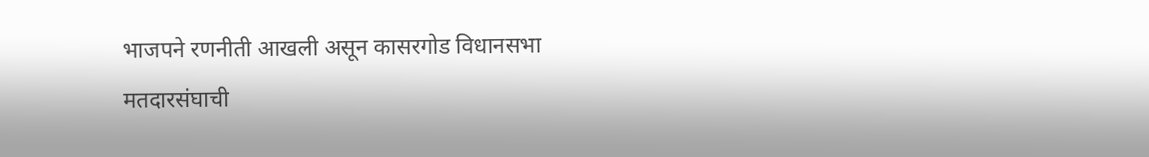भाजपने रणनीती आखली असून कासरगोड विधानसभा मतदारसंघाची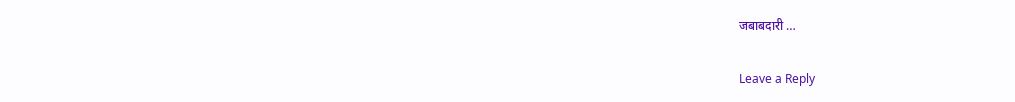जबाबदारी …

Leave a Reply